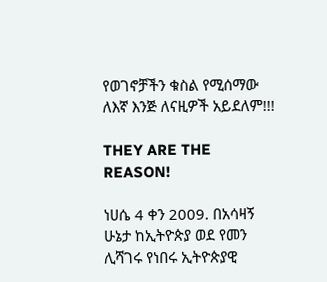የወገኖቻችን ቁስል የሚሰማው ለእኛ እንጅ ለናዚዎች አይደለም!!!

THEY ARE THE REASON!

ነሀሴ 4 ቀን 2009. በአሳዛኝ ሁኔታ ከኢትዮጵያ ወደ የመን ሊሻገሩ የነበሩ ኢትዮጵያዊ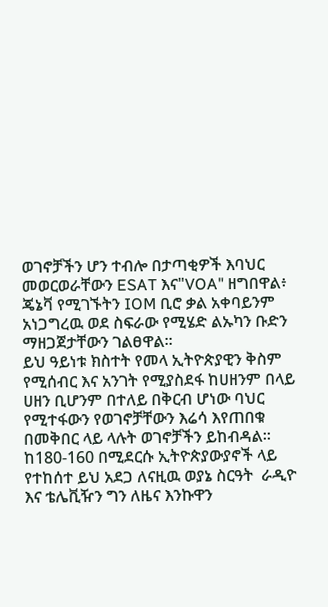ወገኖቻችን ሆን ተብሎ በታጣቂዎች እባህር መወርወራቸውን ESAT እና"VOA" ዘግበዋል፥ ጄኔቫ የሚገኙትን IOM ቢሮ ቃል አቀባይንም አነጋግረዉ ወደ ስፍራው የሚሄድ ልኡካን ቡድን ማዘጋጀታቸውን ገልፀዋል።
ይህ ዓይነቱ ክስተት የመላ ኢትዮጵያዊን ቅስም የሚሰብር እና አንገት የሚያስደፋ ከሀዘንም በላይ ሀዘን ቢሆንም በተለይ በቅርብ ሆነው ባህር የሚተፋውን የወገኖቻቸውን እሬሳ እየጠበቁ በመቅበር ላይ ላሉት ወገኖቻችን ይከብዳል።
ከ180-160 በሚደርሱ ኢትዮጵያውያኖች ላይ የተከሰተ ይህ አደጋ ለናዚዉ ወያኔ ስርዓት  ራዲዮ እና ቴሌቪዥን ግን ለዜና እንኩዋን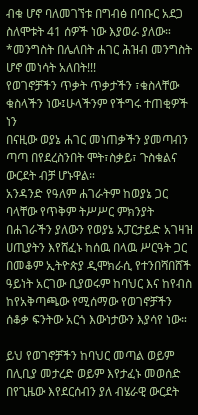ብቁ ሆኖ ባለመገኘቱ በግብፅ በባቡር አደጋ ስለሞቱት 41 ሰዎች ነው እያወራ ያለው።
*መንግስት በሌለበት ሐገር ሕዝብ መንግስት ሆኖ መነሳት አለበት!!!
የወገኖቻችን ጥቃት ጥቃታችን ፣ቁስላቸው ቁስላችን ነው፤ሁላችንም የችግሩ ተጠቂዎች ነን
በናዚው ወያኔ ሐገር መነጠቃችን ያመጣብን ጣጣ በየደረስንበት ሞት፣ስቃይ፣ ጉስቁልና ውርደት ብቻ ሆኑዋል።
አንዳንድ የዓለም ሐገራትም ከወያኔ ጋር ባላቸው የጥቅም ትሥሥር ምክንያት በሐገራችን ያለውን የወያኔ አፓርታይድ አገዛዝ ሀጢያትን እየሸፈኑ ከሰዉ በላዉ ሥርዓት ጋር በመቆም ኢትዮጵያ ዲሞክራሲ የተንበሻበሸች ዓይነት አርገው ቢያወሩም ከባህር እና ከየብስ ከየአቅጣጫው የሚሰማው የወገኖቻችን ሰቆቃ ፍንትው አርጎ እውነታውን እያሳየ ነው።

ይህ የወገኖቻችን ከባህር መጣል ወይም በሊቢያ መታረድ ወይም እየታፈኑ መወሰድ በየጊዜው እየደርሰብን ያለ ብሄራዊ ውርደት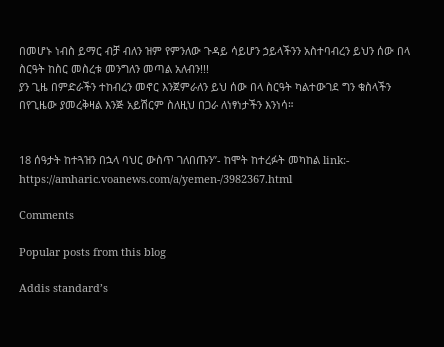በመሆኑ ነብስ ይማር ብቻ ብለን ዝም የምንለው ጉዳይ ሳይሆን ኃይላችንን አስተባብረን ይህን ሰው በላ ስርዓት ከስር መስረቱ መንግለን መጣል አለብን!!!
ያን ጊዜ በምድራችን ተከብረን መኖር እንጀምራለን ይህ ሰው በላ ስርዓት ካልተውገደ ግን ቁስላችን በየጊዜው ያመረቅዛል እንጅ አይሽርም ስለዚህ በጋራ ለነፃነታችን እንነሳ።


18 ሰዓታት ከተጓዝን በኋላ ባህር ውስጥ ገለበጡን”- ከሞት ከተረፉት መካከል link:- https://amharic.voanews.com/a/yemen-/3982367.html

Comments

Popular posts from this blog

Addis standard’s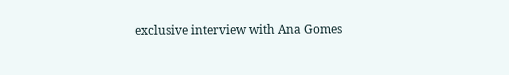exclusive interview with Ana Gomes